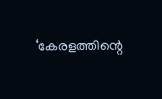‘കേരളത്തിന്റെ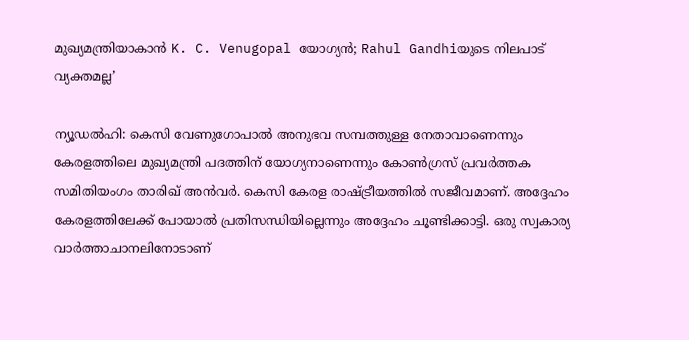മുഖ്യമന്ത്രിയാകാൻ K. C. Venugopal യോഗ്യൻ; Rahul Gandhiയുടെ നിലപാട് വ്യക്തമല്ല’

ന്യൂഡൽഹി: കെസി വേണുഗോപാൽ അനുഭവ സമ്പത്തുള്ള നേതാവാണെന്നും കേരളത്തിലെ മുഖ്യമന്ത്രി പദത്തിന് യോഗ്യനാണെന്നും കോൺഗ്രസ് പ്രവർത്തക സമിതിയംഗം താരിഖ് അൻവർ. കെസി കേരള രാഷ്ട്രീയത്തിൽ സജീവമാണ്. അദ്ദേഹം കേരളത്തിലേക്ക് പോയാൽ പ്രതിസന്ധിയില്ലെന്നും അദ്ദേഹം ചൂണ്ടിക്കാട്ടി. ഒരു സ്വകാര്യ വാർത്താചാനലിനോടാണ്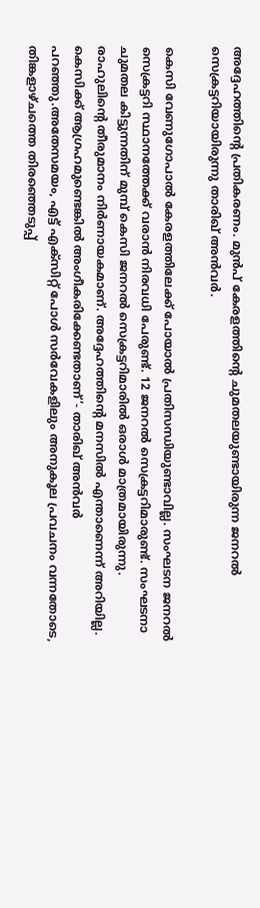അദ്ദേഹത്തിന്റെ പ്രതികരണം. മുൻപ് കേരളത്തിന്റെ ചുമതലയുണ്ടായിരുന്ന ജനറൽ സെക്രട്ടറിയായിരുന്നു താരിഖ് അൻവർ.

കെസി വേണുഗോപാൽ കേരളത്തിലേക്ക് പോയാൽ പ്രതിസന്ധിയുണ്ടാവില്ല. സംഘടന ജനറൽ സെക്രട്ടറി സ്ഥാനത്തേക്ക് വരാൻ നിരവധി പേരുണ്ട്. 12 ജനറൽ സെക്രട്ടറിമാരുണ്ട്. സംഘടനാ ചുമതല കിട്ടുന്നതിന് മുമ്പ് കെസി ജനറൽ സെക്രട്ടറിമാരിൽ ഒരാൾ മാത്രമായിരുന്നു. രാഹുലിന്റെ തീരുമാനം നിർണായകമാണ്. അദ്ദേഹത്തിന്റെ മനസിൽ എന്താണെന്ന് അറിയില്ല. കെസിക്ക് ആഗ്രഹമുണ്ടെങ്കിൽ അംഗീകരിക്കേണ്ടതാണ്’- താരിഖ് അൻവർ പറഞ്ഞു.അതേസമയം, എട്ട് എക്സിറ്റ് പോൾ സർവേകളിലും അനുകൂല പ്രവചനം വന്നതോടെ, തിങ്കളാഴ്ചത്തെ തിരഞ്ഞെടുപ്പ്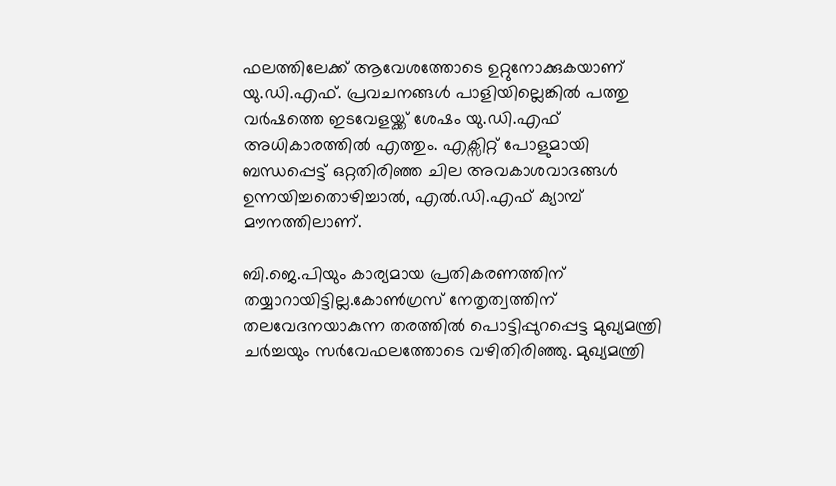ഫലത്തിലേക്ക് ആവേശത്തോടെ ഉറ്റുനോക്കുകയാണ് യു.ഡി.എഫ്. പ്രവചനങ്ങൾ പാളിയില്ലെങ്കിൽ പത്തു വർഷത്തെ ഇടവേളയ്ക്ക് ശേഷം യു.ഡി.എഫ് അധികാരത്തിൽ എത്തും. എക്സിറ്റ് പോളുമായി ബന്ധപ്പെട്ട് ഒറ്റതിരിഞ്ഞ ചില അവകാശവാദങ്ങൾ ഉന്നയിച്ചതൊഴിച്ചാൽ, എൽ.ഡി.എഫ് ക്യാമ്പ് മൗനത്തിലാണ്.

ബി.ജെ.പിയും കാര്യമായ പ്രതികരണത്തിന് തയ്യാറായിട്ടില്ല.കോൺഗ്രസ് നേതൃത്വത്തിന് തലവേദനയാകുന്ന തരത്തിൽ പൊട്ടിപ്പുറപ്പെട്ട മുഖ്യമന്ത്രി ചർച്ചയും സർവേഫലത്തോടെ വഴിതിരിഞ്ഞു. മുഖ്യമന്ത്രി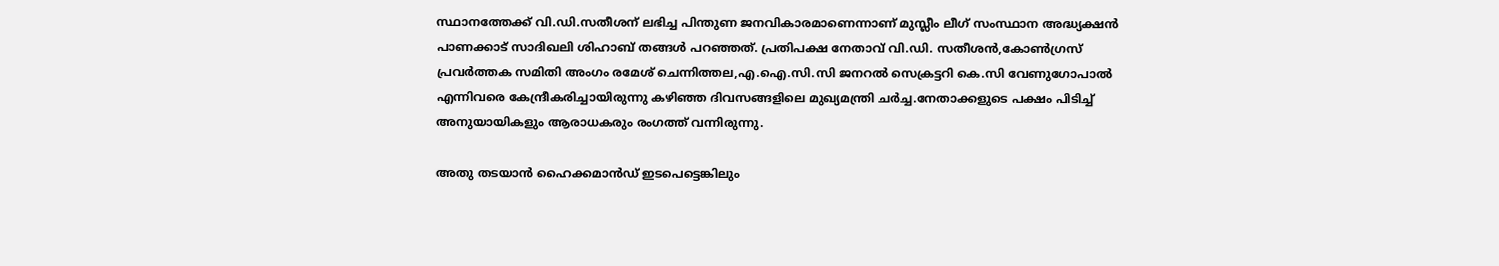സ്ഥാനത്തേക്ക് വി.ഡി.സതീശന് ലഭിച്ച പിന്തുണ ജനവികാരമാണെന്നാണ് മുസ്ലീം ലീഗ് സംസ്ഥാന അദ്ധ്യക്ഷൻ പാണക്കാട് സാദിഖലി ശിഹാബ് തങ്ങൾ പറഞ്ഞത്. പ്രതിപക്ഷ നേതാവ് വി.ഡി. സതീശൻ,കോൺഗ്രസ് പ്രവർത്തക സമിതി അംഗം രമേശ് ചെന്നിത്തല,എ.ഐ.സി.സി ജനറൽ സെക്രട്ടറി കെ.സി വേണുഗോപാൽ എന്നിവരെ കേന്ദ്രീകരിച്ചായിരുന്നു കഴിഞ്ഞ ദിവസങ്ങളിലെ മുഖ്യമന്ത്രി ചർച്ച.നേതാക്കളുടെ പക്ഷം പിടിച്ച് അനുയായികളും ആരാധകരും രംഗത്ത് വന്നിരുന്നു.

അതു തടയാൻ ഹൈക്കമാൻഡ് ഇടപെട്ടെങ്കിലും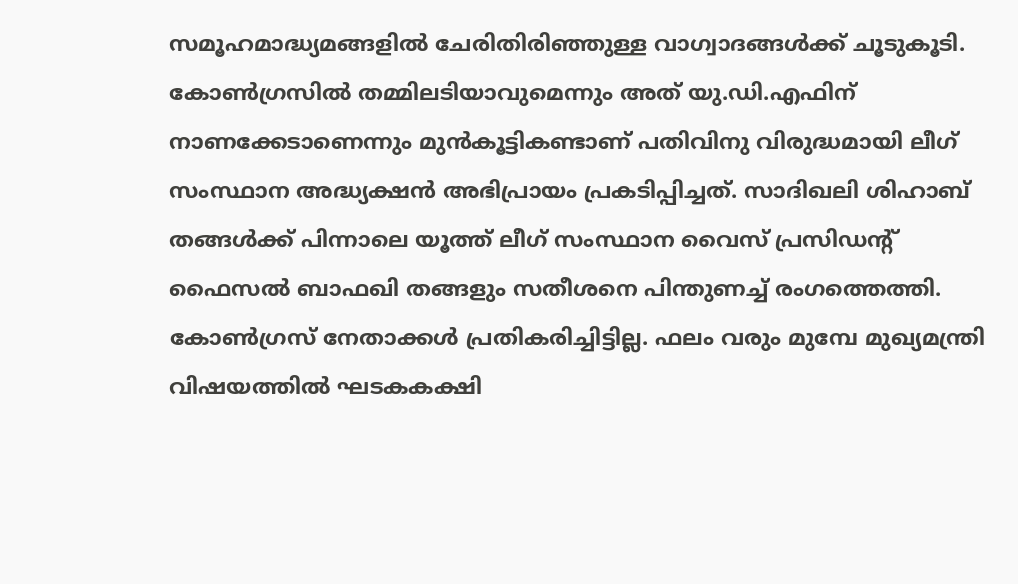സമൂഹമാദ്ധ്യമങ്ങളിൽ ചേരിതിരിഞ്ഞുള്ള വാഗ്വാദങ്ങൾക്ക് ചൂടുകൂടി. കോൺഗ്രസിൽ തമ്മിലടിയാവുമെന്നും അത് യു.ഡി.എഫിന് നാണക്കേടാണെന്നും മുൻകൂട്ടികണ്ടാണ് പതിവിനു വിരുദ്ധമായി ലീഗ് സംസ്ഥാന അദ്ധ്യക്ഷൻ അഭിപ്രായം പ്രകടിപ്പിച്ചത്. സാദിഖലി ശിഹാബ് തങ്ങൾക്ക് പിന്നാലെ യൂത്ത് ലീഗ് സംസ്ഥാന വൈസ് പ്രസിഡന്റ് ഫൈസൽ ബാഫഖി തങ്ങളും സതീശനെ പിന്തുണച്ച് രംഗത്തെത്തി. കോൺഗ്രസ് നേതാക്കൾ പ്രതികരിച്ചിട്ടില്ല. ഫലം വരും മുമ്പേ മുഖ്യമന്ത്രി വിഷയത്തിൽ ഘടകകക്ഷി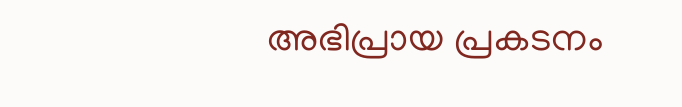അഭിപ്രായ പ്രകടനം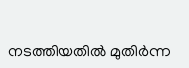നടത്തിയതിൽ മുതിർന്ന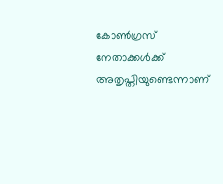കോൺഗ്രസ് നേതാക്കൾക്ക് അതൃപ്തിയുണ്ടെന്നാണ്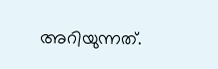അറിയുന്നത്.